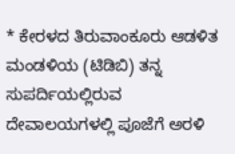* ಕೇರಳದ ತಿರುವಾಂಕೂರು ಆಡಳಿತ ಮಂಡಳಿಯ (ಟಿಡಿಬಿ) ತನ್ನ ಸುಪರ್ದಿಯಲ್ಲಿರುವ ದೇವಾಲಯಗಳಲ್ಲಿ ಪೂಜೆಗೆ ಅರಳಿ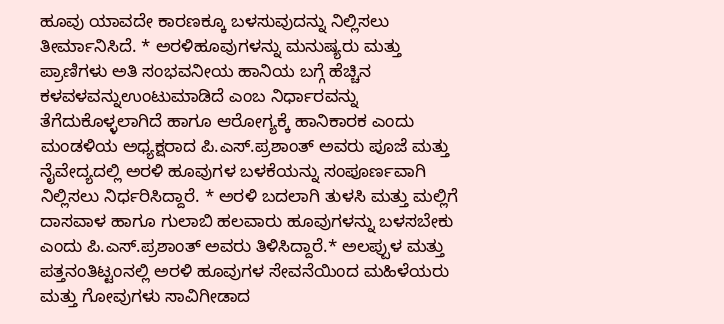ಹೂವು ಯಾವದೇ ಕಾರಣಕ್ಕೂ ಬಳಸುವುದನ್ನು ನಿಲ್ಲಿಸಲು ತೀರ್ಮಾನಿಸಿದೆ. * ಅರಳಿಹೂವುಗಳನ್ನು ಮನುಷ್ಯರು ಮತ್ತು ಪ್ರಾಣಿಗಳು ಅತಿ ಸಂಭವನೀಯ ಹಾನಿಯ ಬಗ್ಗೆ ಹೆಚ್ಚಿನ ಕಳವಳವನ್ನುಉಂಟುಮಾಡಿದೆ ಎಂಬ ನಿರ್ಧಾರವನ್ನು ತೆಗೆದುಕೊಳ್ಳಲಾಗಿದೆ ಹಾಗೂ ಆರೋಗ್ಯಕ್ಕೆ ಹಾನಿಕಾರಕ ಎಂದು  ಮಂಡಳಿಯ ಅಧ್ಯಕ್ಷರಾದ ಪಿ.ಎಸ್.ಪ್ರಶಾಂತ್ ಅವರು ಪೂಜೆ ಮತ್ತು ನೈವೇದ್ಯದಲ್ಲಿ ಅರಳಿ ಹೂವುಗಳ ಬಳಕೆಯನ್ನು ಸಂಪೂರ್ಣವಾಗಿ ನಿಲ್ಲಿಸಲು ನಿರ್ಧರಿಸಿದ್ದಾರೆ. * ಅರಳಿ ಬದಲಾಗಿ ತುಳಸಿ ಮತ್ತು ಮಲ್ಲಿಗೆ ದಾಸವಾಳ ಹಾಗೂ ಗುಲಾಬಿ ಹಲವಾರು ಹೂವುಗಳನ್ನು ಬಳಸಬೇಕು ಎಂದು ಪಿ.ಎಸ್.ಪ್ರಶಾಂತ್ ಅವರು ತಿಳಿಸಿದ್ದಾರೆ.* ಅಲಪ್ಪುಳ ಮತ್ತು ಪತ್ತನಂತಿಟ್ಟಂನಲ್ಲಿ ಅರಳಿ ಹೂವುಗಳ ಸೇವನೆಯಿಂದ ಮಹಿಳೆಯರು ಮತ್ತು ಗೋವುಗಳು ಸಾವಿಗೀಡಾದ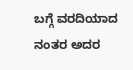ಬಗ್ಗೆ ವರದಿಯಾದ ನಂತರ ಅದರ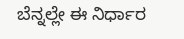ಬೆನ್ನಲ್ಲೇ ಈ ನಿರ್ಧಾರ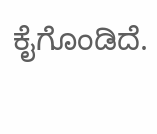ಕೈಗೊಂಡಿದೆ.